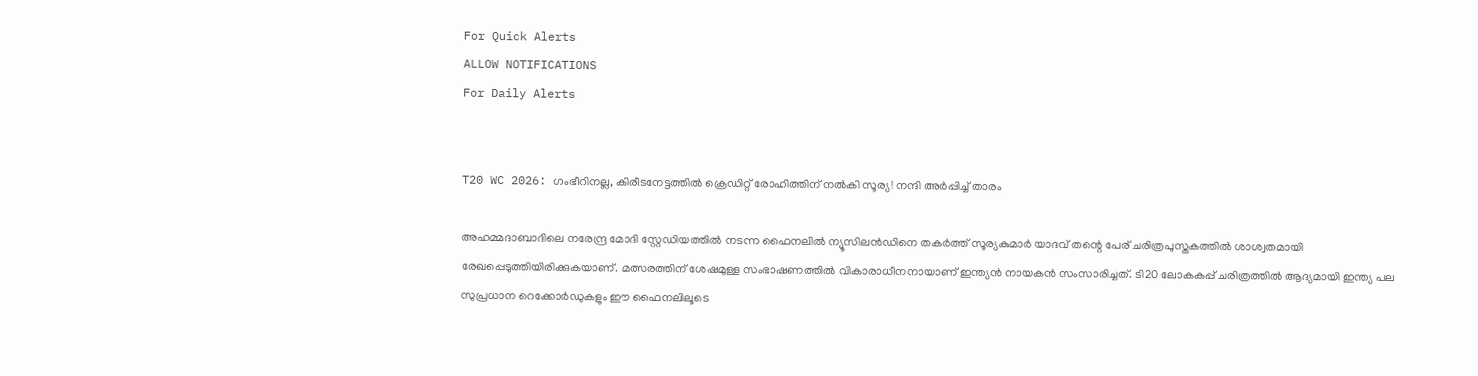For Quick Alerts
ALLOW NOTIFICATIONS
For Daily Alerts


T20 WC 2026: ഗംഭീറിനല്ല, കിരീടനേട്ടത്തിൽ ക്രെഡിറ്റ് രോഹിത്തിന് നൽകി സൂര്യ! നന്ദി അർപ്പിച്ച് താരം

അഹമ്മദാബാദിലെ നരേന്ദ്ര മോദി സ്റ്റേഡിയത്തിൽ നടന്ന ഫൈനലിൽ ന്യൂസിലൻഡിനെ തകർത്ത് സൂര്യകുമാർ യാദവ് തന്റെ പേര് ചരിത്രപുസ്തകത്തിൽ ശാശ്വതമായി രേഖപ്പെടുത്തിയിരിക്കുകയാണ്. മത്സരത്തിന് ശേഷമുള്ള സംഭാഷണത്തിൽ വികാരാധീനനായാണ് ഇന്ത്യൻ നായകൻ സംസാരിച്ചത്. ടി20 ലോകകപ്പ് ചരിത്രത്തിൽ ആദ്യമായി ഇന്ത്യ പല സുപ്രധാന റെക്കോർഡുകളും ഈ ഫൈനലിലൂടെ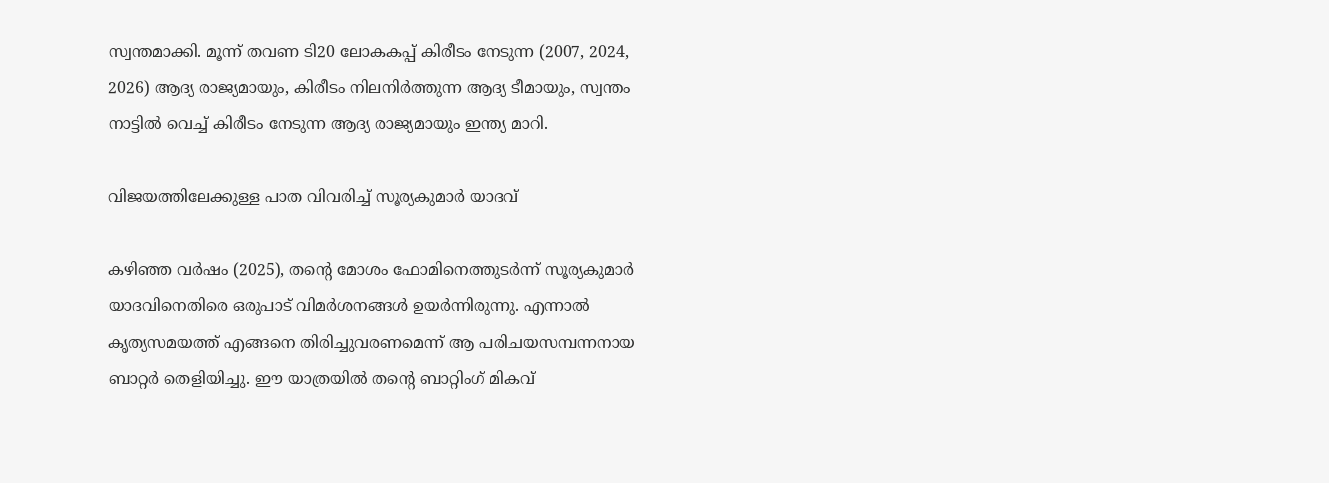സ്വന്തമാക്കി. മൂന്ന് തവണ ടി20 ലോകകപ്പ് കിരീടം നേടുന്ന (2007, 2024, 2026) ആദ്യ രാജ്യമായും, കിരീടം നിലനിർത്തുന്ന ആദ്യ ടീമായും, സ്വന്തം നാട്ടിൽ വെച്ച് കിരീടം നേടുന്ന ആദ്യ രാജ്യമായും ഇന്ത്യ മാറി.

വിജയത്തിലേക്കുള്ള പാത വിവരിച്ച് സൂര്യകുമാർ യാദവ്

കഴിഞ്ഞ വർഷം (2025), തന്റെ മോശം ഫോമിനെത്തുടർന്ന് സൂര്യകുമാർ യാദവിനെതിരെ ഒരുപാട് വിമർശനങ്ങൾ ഉയർന്നിരുന്നു. എന്നാൽ കൃത്യസമയത്ത് എങ്ങനെ തിരിച്ചുവരണമെന്ന് ആ പരിചയസമ്പന്നനായ ബാറ്റർ തെളിയിച്ചു. ഈ യാത്രയിൽ തന്റെ ബാറ്റിംഗ് മികവ്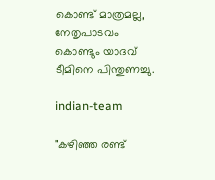കൊണ്ട് മാത്രമല്ല, നേതൃപാടവം കൊണ്ടും യാദവ് ടീമിനെ പിന്തുണച്ചു.

indian-team

"കഴിഞ്ഞ രണ്ട്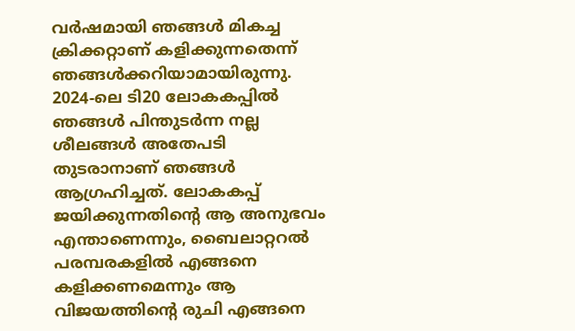വർഷമായി ഞങ്ങൾ മികച്ച ക്രിക്കറ്റാണ് കളിക്കുന്നതെന്ന് ഞങ്ങൾക്കറിയാമായിരുന്നു. 2024-ലെ ടി20 ലോകകപ്പിൽ ഞങ്ങൾ പിന്തുടർന്ന നല്ല ശീലങ്ങൾ അതേപടി തുടരാനാണ് ഞങ്ങൾ ആഗ്രഹിച്ചത്. ലോകകപ്പ് ജയിക്കുന്നതിന്റെ ആ അനുഭവം എന്താണെന്നും, ബൈലാറ്ററൽ പരമ്പരകളിൽ എങ്ങനെ കളിക്കണമെന്നും ആ വിജയത്തിന്റെ രുചി എങ്ങനെ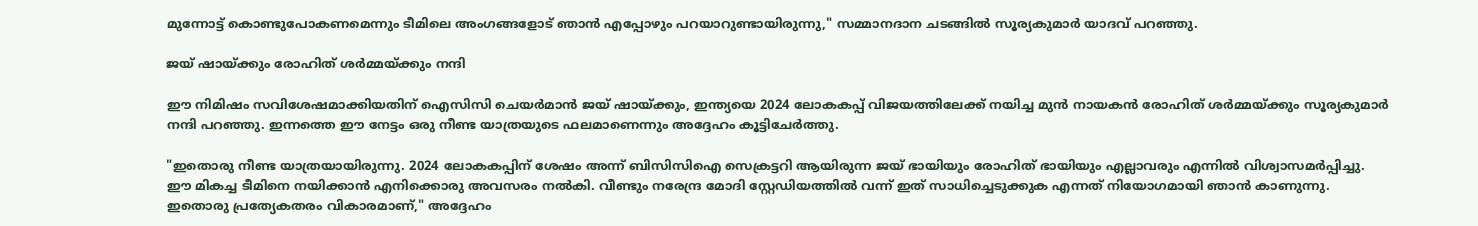മുന്നോട്ട് കൊണ്ടുപോകണമെന്നും ടീമിലെ അംഗങ്ങളോട് ഞാൻ എപ്പോഴും പറയാറുണ്ടായിരുന്നു," സമ്മാനദാന ചടങ്ങിൽ സൂര്യകുമാർ യാദവ് പറഞ്ഞു.

ജയ് ഷായ്ക്കും രോഹിത് ശർമ്മയ്ക്കും നന്ദി

ഈ നിമിഷം സവിശേഷമാക്കിയതിന് ഐസിസി ചെയർമാൻ ജയ് ഷായ്ക്കും, ഇന്ത്യയെ 2024 ലോകകപ്പ് വിജയത്തിലേക്ക് നയിച്ച മുൻ നായകൻ രോഹിത് ശർമ്മയ്ക്കും സൂര്യകുമാർ നന്ദി പറഞ്ഞു. ഇന്നത്തെ ഈ നേട്ടം ഒരു നീണ്ട യാത്രയുടെ ഫലമാണെന്നും അദ്ദേഹം കൂട്ടിചേർത്തു.

"ഇതൊരു നീണ്ട യാത്രയായിരുന്നു. 2024 ലോകകപ്പിന് ശേഷം അന്ന് ബിസിസിഐ സെക്രട്ടറി ആയിരുന്ന ജയ് ഭായിയും രോഹിത് ഭായിയും എല്ലാവരും എന്നിൽ വിശ്വാസമർപ്പിച്ചു. ഈ മികച്ച ടീമിനെ നയിക്കാൻ എനിക്കൊരു അവസരം നൽകി. വീണ്ടും നരേന്ദ്ര മോദി സ്റ്റേഡിയത്തിൽ വന്ന് ഇത് സാധിച്ചെടുക്കുക എന്നത് നിയോഗമായി ഞാൻ കാണുന്നു. ഇതൊരു പ്രത്യേകതരം വികാരമാണ്," അദ്ദേഹം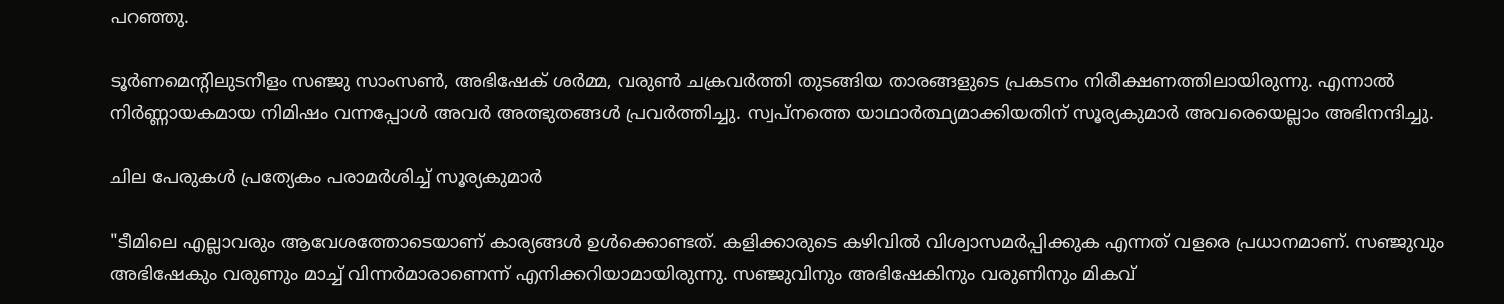പറഞ്ഞു.

ടൂർണമെന്റിലുടനീളം സഞ്ജു സാംസൺ, അഭിഷേക് ശർമ്മ, വരുൺ ചക്രവർത്തി തുടങ്ങിയ താരങ്ങളുടെ പ്രകടനം നിരീക്ഷണത്തിലായിരുന്നു. എന്നാൽ നിർണ്ണായകമായ നിമിഷം വന്നപ്പോൾ അവർ അത്ഭുതങ്ങൾ പ്രവർത്തിച്ചു. സ്വപ്നത്തെ യാഥാർത്ഥ്യമാക്കിയതിന് സൂര്യകുമാർ അവരെയെല്ലാം അഭിനന്ദിച്ചു.

ചില പേരുകൾ പ്രത്യേകം പരാമർശിച്ച് സൂര്യകുമാർ

"ടീമിലെ എല്ലാവരും ആവേശത്തോടെയാണ് കാര്യങ്ങൾ ഉൾക്കൊണ്ടത്. കളിക്കാരുടെ കഴിവിൽ വിശ്വാസമർപ്പിക്കുക എന്നത് വളരെ പ്രധാനമാണ്. സഞ്ജുവും അഭിഷേകും വരുണും മാച്ച് വിന്നർമാരാണെന്ന് എനിക്കറിയാമായിരുന്നു. സഞ്ജുവിനും അഭിഷേകിനും വരുണിനും മികവ്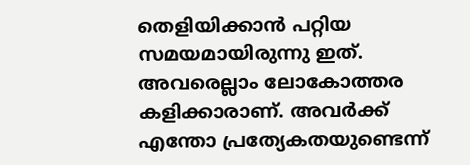തെളിയിക്കാൻ പറ്റിയ സമയമായിരുന്നു ഇത്. അവരെല്ലാം ലോകോത്തര കളിക്കാരാണ്. അവർക്ക് എന്തോ പ്രത്യേകതയുണ്ടെന്ന്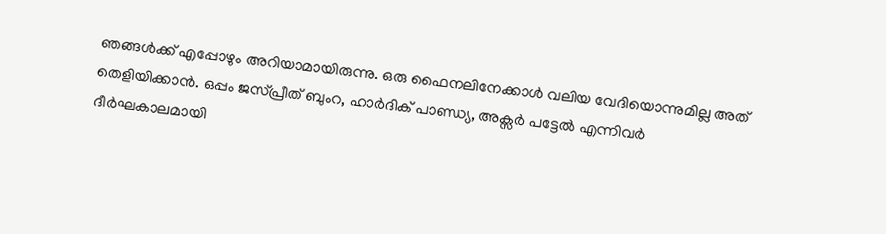ഞങ്ങൾക്ക് എപ്പോഴും അറിയാമായിരുന്നു. ഒരു ഫൈനലിനേക്കാൾ വലിയ വേദിയൊന്നുമില്ല അത് തെളിയിക്കാൻ. ഒപ്പം ജസ്പ്രീത് ബുംറ, ഹാർദിക് പാണ്ഡ്യ, അക്സർ പട്ടേൽ എന്നിവർ ദീർഘകാലമായി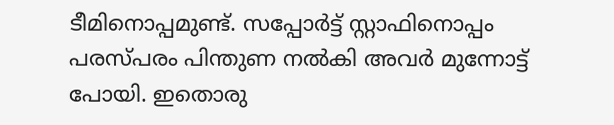ടീമിനൊപ്പമുണ്ട്. സപ്പോർട്ട് സ്റ്റാഫിനൊപ്പം പരസ്പരം പിന്തുണ നൽകി അവർ മുന്നോട്ട് പോയി. ഇതൊരു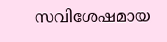സവിശേഷമായ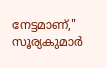നേട്ടമാണ്," സൂര്യകുമാർ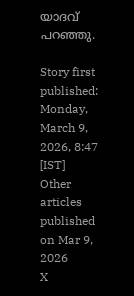യാദവ് പറഞ്ഞു.

Story first published: Monday, March 9, 2026, 8:47 [IST]
Other articles published on Mar 9, 2026
X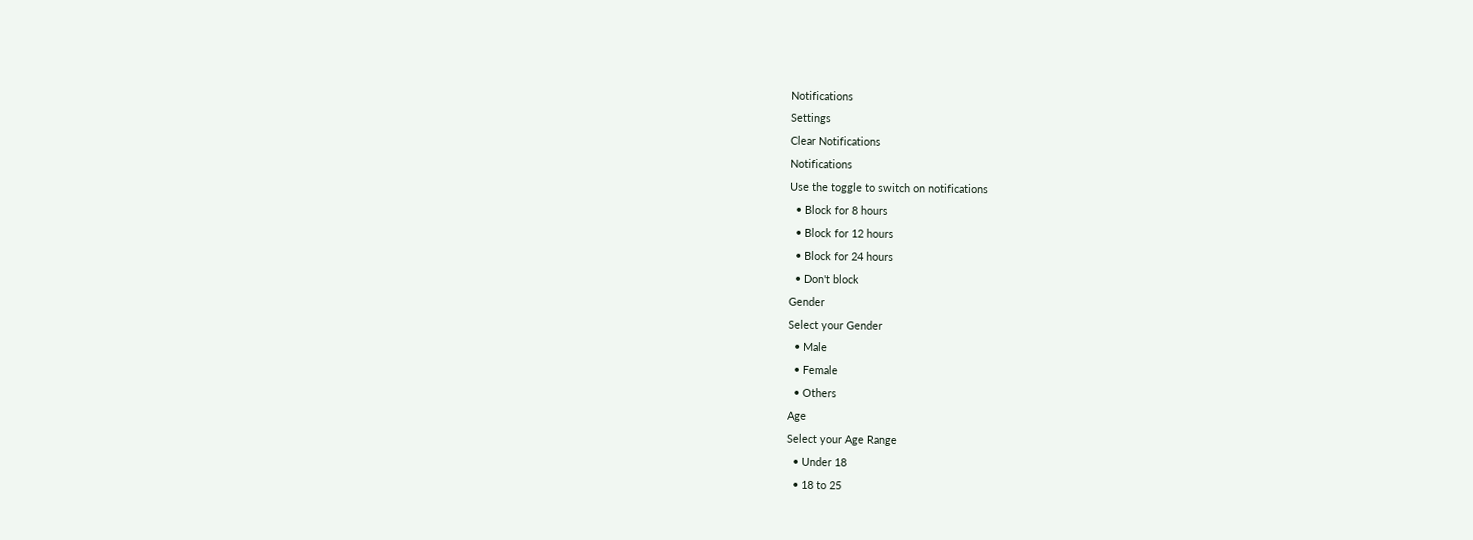Notifications
Settings
Clear Notifications
Notifications
Use the toggle to switch on notifications
  • Block for 8 hours
  • Block for 12 hours
  • Block for 24 hours
  • Don't block
Gender
Select your Gender
  • Male
  • Female
  • Others
Age
Select your Age Range
  • Under 18
  • 18 to 25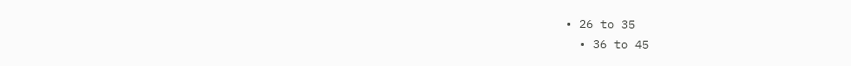• 26 to 35
  • 36 to 45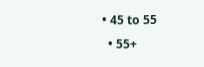• 45 to 55
  • 55+